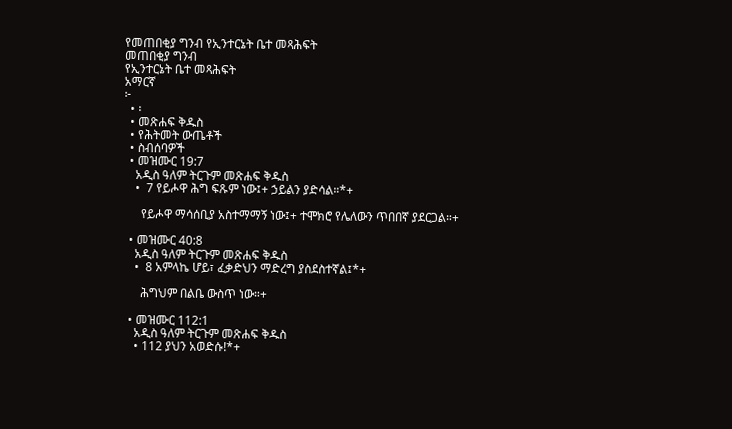የመጠበቂያ ግንብ የኢንተርኔት ቤተ መጻሕፍት
መጠበቂያ ግንብ
የኢንተርኔት ቤተ መጻሕፍት
አማርኛ
፦
  • ፡
  • መጽሐፍ ቅዱስ
  • የሕትመት ውጤቶች
  • ስብሰባዎች
  • መዝሙር 19:7
    አዲስ ዓለም ትርጉም መጽሐፍ ቅዱስ
    •  7 የይሖዋ ሕግ ፍጹም ነው፤+ ኃይልን ያድሳል።*+

      የይሖዋ ማሳሰቢያ አስተማማኝ ነው፤+ ተሞክሮ የሌለውን ጥበበኛ ያደርጋል።+

  • መዝሙር 40:8
    አዲስ ዓለም ትርጉም መጽሐፍ ቅዱስ
    •  8 አምላኬ ሆይ፣ ፈቃድህን ማድረግ ያስደስተኛል፤*+

      ሕግህም በልቤ ውስጥ ነው።+

  • መዝሙር 112:1
    አዲስ ዓለም ትርጉም መጽሐፍ ቅዱስ
    • 112 ያህን አወድሱ!*+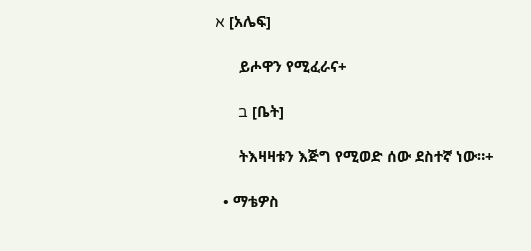א [አሌፍ]

      ይሖዋን የሚፈራና+

      ב [ቤት]

      ትእዛዛቱን እጅግ የሚወድ ሰው ደስተኛ ነው።+

  • ማቴዎስ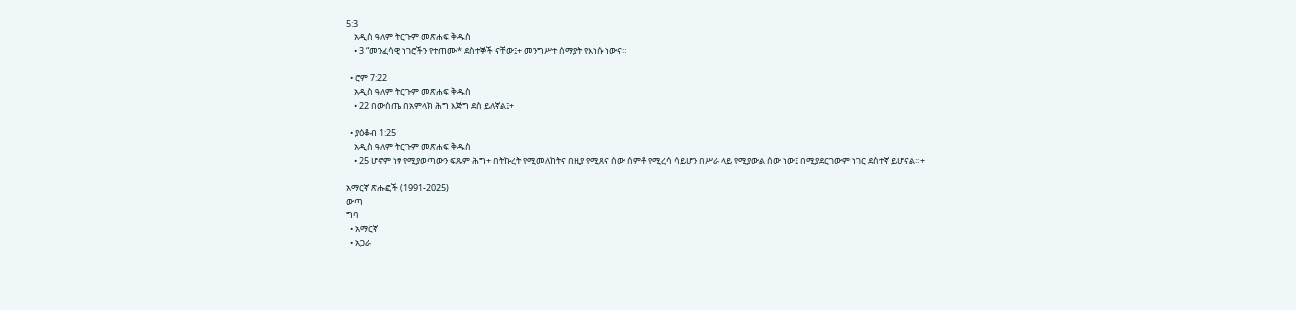5:3
    አዲስ ዓለም ትርጉም መጽሐፍ ቅዱስ
    • 3 “መንፈሳዊ ነገሮችን የተጠሙ* ደስተኞች ናቸው፤+ መንግሥተ ሰማያት የእነሱ ነውና።

  • ሮም 7:22
    አዲስ ዓለም ትርጉም መጽሐፍ ቅዱስ
    • 22 በውስጤ በአምላክ ሕግ እጅግ ደስ ይለኛል፤+

  • ያዕቆብ 1:25
    አዲስ ዓለም ትርጉም መጽሐፍ ቅዱስ
    • 25 ሆኖም ነፃ የሚያወጣውን ፍጹም ሕግ+ በትኩረት የሚመለከትና በዚያ የሚጸና ሰው ሰምቶ የሚረሳ ሳይሆን በሥራ ላይ የሚያውል ሰው ነው፤ በሚያደርገውም ነገር ደስተኛ ይሆናል።+

አማርኛ ጽሑፎች (1991-2025)
ውጣ
ግባ
  • አማርኛ
  • አጋራ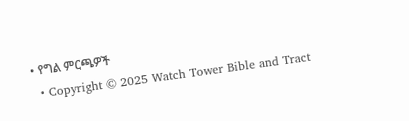• የግል ምርጫዎች
  • Copyright © 2025 Watch Tower Bible and Tract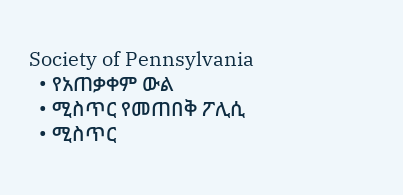Society of Pennsylvania
  • የአጠቃቀም ውል
  • ሚስጥር የመጠበቅ ፖሊሲ
  • ሚስጥር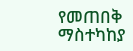የመጠበቅ ማስተካከያ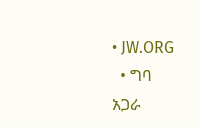• JW.ORG
  • ግባ
አጋራ